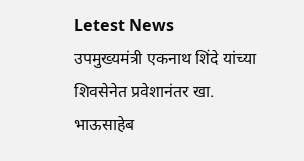Letest News
उपमुख्यमंत्री एकनाथ शिंदे यांच्या शिवसेनेत प्रवेशानंतर खा. भाऊसाहेब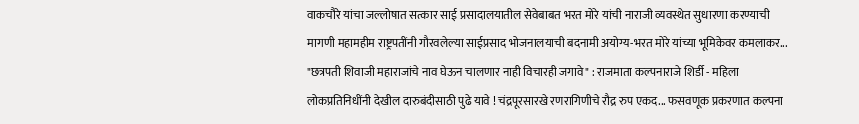वाकचौरे यांचा जल्लोषात सत्कार साई प्रसादालयातील सेवेबाबत भरत मोरे यांची नाराजी व्यवस्थेत सुधारणा करण्याची मागणी महामहीम राष्ट्रपतींनी गौरवलेल्या साईप्रसाद भोजनालयाची बदनामी अयोग्य-भरत मोरे यांच्या भूमिकेवर कमलाकर... "छत्रपती शिवाजी महाराजांचे नाव घेऊन चालणार नाही विचारही जगावे" : राजमाता कल्पनाराजे शिर्डी - महिला लोकप्रतिनिधींनी देखील दारुबंदीसाठी पुढे यावे ! चंद्रपूरसारखे रणरागिणीचे रौद्र रुप एकद... फसवणूक प्रकरणात कल्पना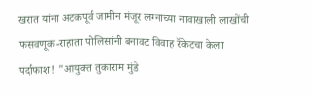खरात यांना अटकपूर्व जामीन मंजूर लग्नाच्या नावाखाली लाखोंची फसवणूक-राहाता पोलिसांनी बनावट विवाह रॅकेटचा केला पर्दाफाश! "आयुक्त तुकाराम मुंडे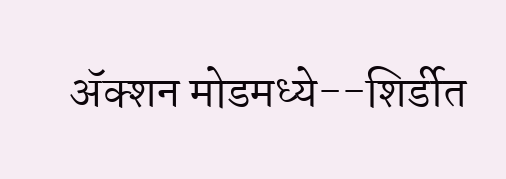ॲक्शन मोडमध्ये--शिर्डीत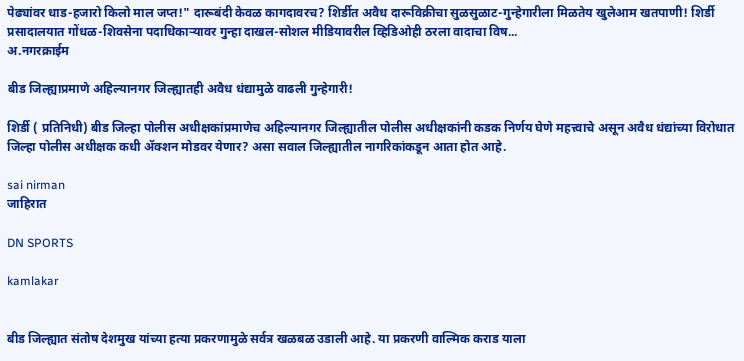पेढ्यांवर धाड-हजारो किलो माल जप्त!" दारूबंदी केवळ कागदावरच? शिर्डीत अवैध दारूविक्रीचा सुळसुळाट-गुन्हेगारीला मिळतेय खुलेआम खतपाणी! शिर्डी प्रसादालयात गोंधळ-शिवसेना पदाधिकाऱ्यावर गुन्हा दाखल-सोशल मीडियावरील व्हिडिओही ठरला वादाचा विष...
अ.नगरक्राईम

बीड जिल्ह्याप्रमाणे अहिल्यानगर जिल्ह्यातही अवैध धंद्यामुळे वाढली गुन्हेगारी!

शिर्डी ( प्रतिनिधी) बीड जिल्हा पोलीस अधीक्षकांप्रमाणेच अहिल्यानगर जिल्ह्यातील पोलीस अधीक्षकांनी कडक निर्णय घेणे महत्त्वाचे असून अवैध धंद्यांच्या विरोधात जिल्हा पोलीस अधीक्षक कधी ॲक्शन मोडवर येणार? असा सवाल जिल्ह्यातील नागरिकांकडून आता होत आहे.

sai nirman
जाहिरात

DN SPORTS

kamlakar


बीड जिल्ह्यात संतोष देशमुख यांच्या हत्या प्रकरणामुळे सर्वत्र खळबळ उडाली आहे. या प्रकरणी वाल्मिक कराड याला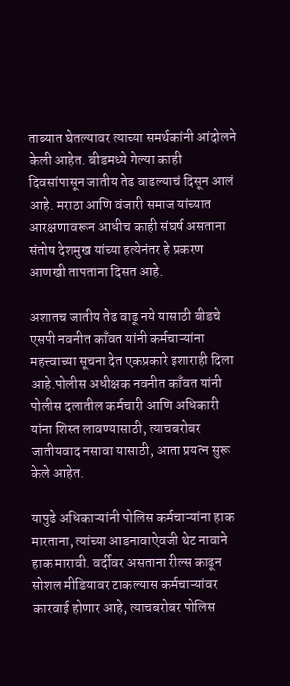ताब्यात घेतल्यावर त्याच्या समर्थकांनी आंदोलने केली आहेत. बीडमध्ये गेल्या काही दिवसांपासून जातीय तेढ वाढल्याचं दिसून आलं आहे. मराठा आणि वंजारी समाज यांच्यात आरक्षणावरून आधीच काही संघर्ष असताना संतोष देशमुख यांच्या हत्येनंतर हे प्रकरण आणखी तापताना दिसत आहे.

अशातच जातीय तेढ वाढू नये यासाठी बीडचे एसपी नवनीत काँवत यांनी कर्मचाऱ्यांना महत्त्वाच्या सूचना देत एकप्रकारे इशाराही दिला आहे.पोलीस अधीक्षक नवनीत काँवत यांनी पोलीस दलातील कर्मचारी आणि अधिकारी यांना शिस्त लावण्यासाठी, त्याचबरोबर जातीयवाद नसावा यासाठी, आता प्रयत्न सुरू केले आहेत.

यापुढे अधिकाऱ्यांनी पोलिस कर्मचाऱ्यांना हाक मारताना, त्यांच्या आडनावाऐवजी थेट नावाने हाक मारावी. वर्दीवर असताना रील्स काढून सोशल मीडियावर टाकल्यास कर्मचाऱ्यांवर कारवाई होणार आहे, त्याचबरोबर पोलिस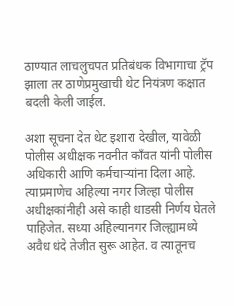ठाण्यात लाचलुचपत प्रतिबंधक विभागाचा ट्रॅप झाला तर ठाणेप्रमुखाची थेट नियंत्रण कक्षात बदली केली जाईल.

अशा सूचना देत थेट इशारा देखील, यावेळी पोलीस अधीक्षक नवनीत काँवत यांनी पोलीस अधिकारी आणि कर्मचाऱ्यांना दिला आहे. त्याप्रमाणेच अहिल्या नगर जिल्हा पोलीस अधीक्षकांनीही असे काही धाडसी निर्णय घेतले पाहिजेत. सध्या अहिल्यानगर जिल्ह्यामध्ये अवैध धंदे तेजीत सुरू आहेत. व त्यातूनच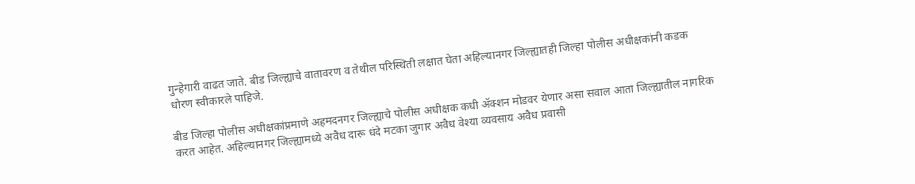गुन्हेगारी वाढत जाते. बीड जिल्ह्याचे वातावरण व तेथील परिस्थिती लक्षात घेता अहिल्यानगर जिल्ह्यातही जिल्हा पोलीस अधीक्षकांनी कडक धोरण स्वीकारले पाहिजे.

बीड जिल्हा पोलीस अधीक्षकांप्रमाणे अहमदनगर जिल्ह्याचे पोलीस अधीक्षक कधी ॲक्शन मोडवर येणार असा सवाल आता जिल्ह्यातील नागरिक करत आहेत. अहिल्यानगर जिल्ह्यामध्ये अवैध दारू धंदे मटका जुगार अवैध वेश्या व्यवसाय अवैध प्रवासी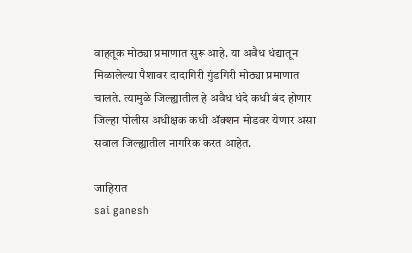वाहतूक मोठ्या प्रमाणात सुरू आहे. या अवैध धंद्यातून मिळालेल्या पैशावर दादागिरी गुंडगिरी मोठ्या प्रमाणात चालते. त्यामुळे जिल्ह्यातील हे अवैध धंदे कधी बंद होणार जिल्हा पोलीस अधीक्षक कधी ॲक्शन मोडवर येणार असा सवाल जिल्ह्यातील नागरिक करत आहेत.

जाहिरात
sai ganesh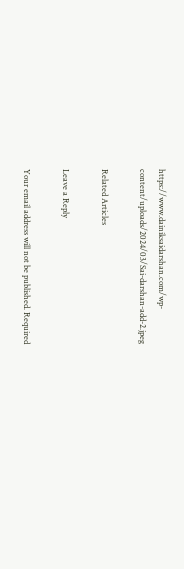https://www.dainiksaidarshan.com/wp-content/uploads/2024/03/Sai-darshan-add-2.jpeg

Related Articles

Leave a Reply

Your email address will not be published. Required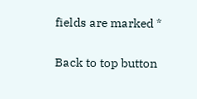fields are marked *

Back to top button